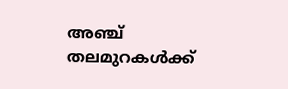അഞ്ച് തലമുറകൾക്ക്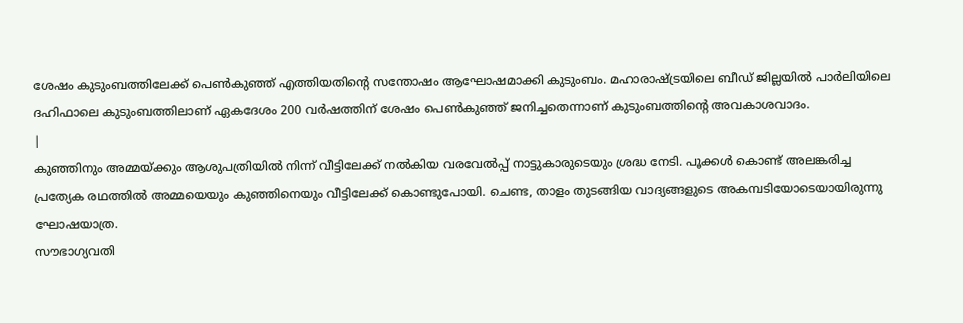ശേഷം കുടുംബത്തിലേക്ക് പെൺകുഞ്ഞ് എത്തിയതിന്റെ സന്തോഷം ആഘോഷമാക്കി കുടുംബം. മഹാരാഷ്ട്രയിലെ ബീഡ് ജില്ലയിൽ പാർലിയിലെ ദഹിഫാലെ കുടുംബത്തിലാണ് ഏകദേശം 200 വർഷത്തിന് ശേഷം പെൺകുഞ്ഞ് ജനിച്ചതെന്നാണ് കുടുംബത്തിന്റെ അവകാശവാദം.
|
കുഞ്ഞിനും അമ്മയ്ക്കും ആശുപത്രിയിൽ നിന്ന് വീട്ടിലേക്ക് നൽകിയ വരവേൽപ്പ് നാട്ടുകാരുടെയും ശ്രദ്ധ നേടി. പൂക്കൾ കൊണ്ട് അലങ്കരിച്ച പ്രത്യേക രഥത്തിൽ അമ്മയെയും കുഞ്ഞിനെയും വീട്ടിലേക്ക് കൊണ്ടുപോയി. ചെണ്ട, താളം തുടങ്ങിയ വാദ്യങ്ങളുടെ അകമ്പടിയോടെയായിരുന്നു ഘോഷയാത്ര.
സൗഭാഗ്യവതി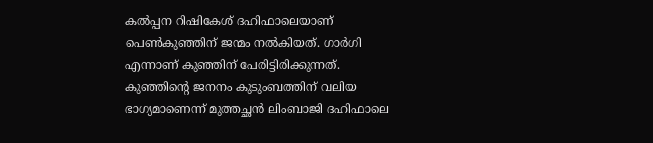കൽപ്പന റിഷികേശ് ദഹിഫാലെയാണ് പെൺകുഞ്ഞിന് ജന്മം നൽകിയത്. ഗാർഗി എന്നാണ് കുഞ്ഞിന് പേരിട്ടിരിക്കുന്നത്.
കുഞ്ഞിന്റെ ജനനം കുടുംബത്തിന് വലിയ ഭാഗ്യമാണെന്ന് മുത്തച്ഛൻ ലിംബാജി ദഹിഫാലെ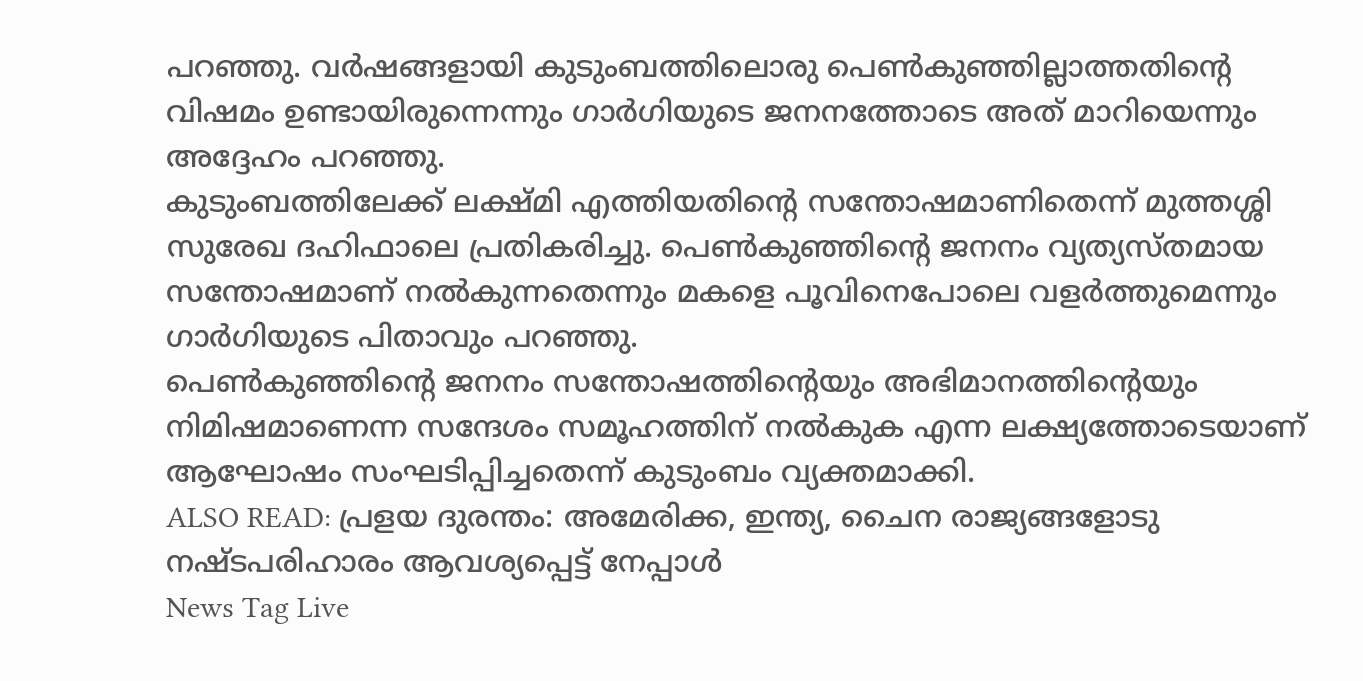പറഞ്ഞു. വർഷങ്ങളായി കുടുംബത്തിലൊരു പെൺകുഞ്ഞില്ലാത്തതിന്റെ വിഷമം ഉണ്ടായിരുന്നെന്നും ഗാർഗിയുടെ ജനനത്തോടെ അത് മാറിയെന്നും അദ്ദേഹം പറഞ്ഞു.
കുടുംബത്തിലേക്ക് ലക്ഷ്മി എത്തിയതിന്റെ സന്തോഷമാണിതെന്ന് മുത്തശ്ശി സുരേഖ ദഹിഫാലെ പ്രതികരിച്ചു. പെൺകുഞ്ഞിന്റെ ജനനം വ്യത്യസ്തമായ സന്തോഷമാണ് നൽകുന്നതെന്നും മകളെ പൂവിനെപോലെ വളർത്തുമെന്നും ഗാർഗിയുടെ പിതാവും പറഞ്ഞു.
പെൺകുഞ്ഞിന്റെ ജനനം സന്തോഷത്തിന്റെയും അഭിമാനത്തിന്റെയും നിമിഷമാണെന്ന സന്ദേശം സമൂഹത്തിന് നൽകുക എന്ന ലക്ഷ്യത്തോടെയാണ് ആഘോഷം സംഘടിപ്പിച്ചതെന്ന് കുടുംബം വ്യക്തമാക്കി.
ALSO READ: പ്രളയ ദുരന്തം: അമേരിക്ക, ഇന്ത്യ, ചൈന രാജ്യങ്ങളോടു നഷ്ടപരിഹാരം ആവശ്യപ്പെട്ട് നേപ്പാൾ
News Tag Live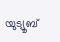യുട്യൂബ്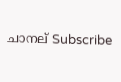ചാനല് Subscribe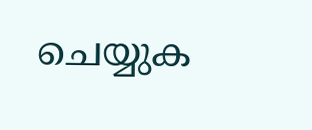ചെയ്യുക